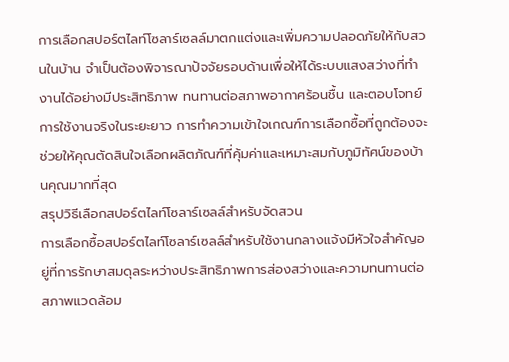การเลือกสปอร์ตไลท์โซลาร์เซลล์มาตกแต่งและเพิ่มความปลอดภัยให้กับสวนในบ้าน จำเป็นต้องพิจารณาปัจจัยรอบด้านเพื่อให้ได้ระบบแสงสว่างที่ทำงานได้อย่างมีประสิทธิภาพ ทนทานต่อสภาพอากาศร้อนชื้น และตอบโจทย์การใช้งานจริงในระยะยาว การทำความเข้าใจเกณฑ์การเลือกซื้อที่ถูกต้องจะช่วยให้คุณตัดสินใจเลือกผลิตภัณฑ์ที่คุ้มค่าและเหมาะสมกับภูมิทัศน์ของบ้านคุณมากที่สุด
สรุปวิธีเลือกสปอร์ตไลท์โซลาร์เซลล์สำหรับจัดสวน
การเลือกซื้อสปอร์ตไลท์โซลาร์เซลล์สำหรับใช้งานกลางแจ้งมีหัวใจสำคัญอยู่ที่การรักษาสมดุลระหว่างประสิทธิภาพการส่องสว่างและความทนทานต่อสภาพแวดล้อม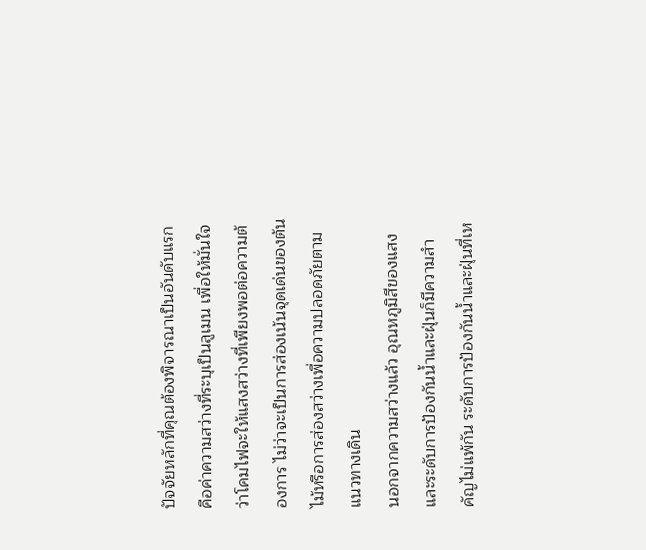ปัจจัยหลักที่คุณต้องพิจารณาเป็นอันดับแรกคือค่าความสว่างที่ระบุเป็นลูเมน เพื่อให้มั่นใจว่าโคมไฟจะให้แสงสว่างที่เพียงพอต่อความต้องการ ไม่ว่าจะเป็นการส่องเน้นจุดเด่นของต้นไม้หรือการส่องสว่างเพื่อความปลอดภัยตามแนวทางเดิน
นอกจากความสว่างแล้ว อุณหภูมิสีของแสงและระดับการป้องกันน้ำและฝุ่นก็มีความสำคัญไม่แพ้กัน ระดับการป้องกันน้ำและฝุ่นที่เห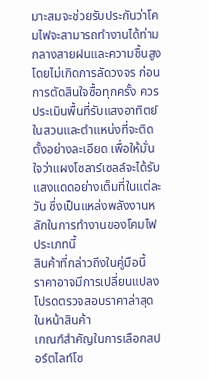มาะสมจะช่วยรับประกันว่าโคมไฟจะสามารถทำงานได้ท่ามกลางสายฝนและความชื้นสูงโดยไม่เกิดการลัดวงจร ก่อนการตัดสินใจซื้อทุกครั้ง ควรประเมินพื้นที่รับแสงอาทิตย์ในสวนและตำแหน่งที่จะติดตั้งอย่างละเอียด เพื่อให้มั่นใจว่าแผงโซลาร์เซลล์จะได้รับแสงแดดอย่างเต็มที่ในแต่ละวัน ซึ่งเป็นแหล่งพลังงานหลักในการทำงานของโคมไฟประเภทนี้
สินค้าที่กล่าวถึงในคู่มือนี้
ราคาอาจมีการเปลี่ยนแปลง โปรดตรวจสอบราคาล่าสุดในหน้าสินค้า
เกณฑ์สำคัญในการเลือกสปอร์ตไลท์โซ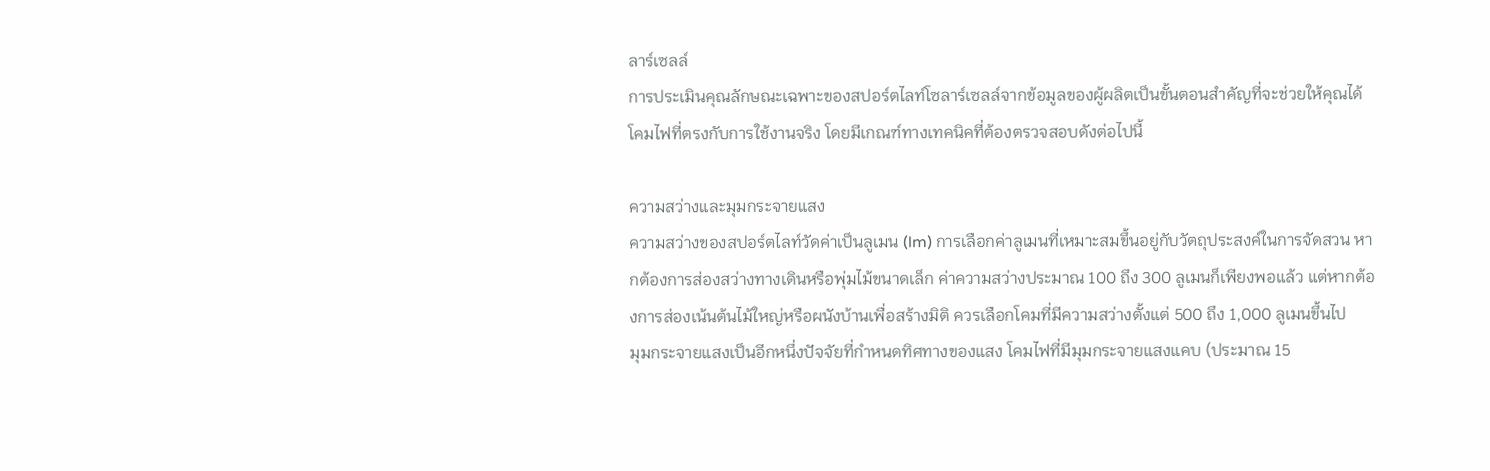ลาร์เซลล์
การประเมินคุณลักษณะเฉพาะของสปอร์ตไลท์โซลาร์เซลล์จากข้อมูลของผู้ผลิตเป็นขั้นตอนสำคัญที่จะช่วยให้คุณได้โคมไฟที่ตรงกับการใช้งานจริง โดยมีเกณฑ์ทางเทคนิคที่ต้องตรวจสอบดังต่อไปนี้

ความสว่างและมุมกระจายแสง
ความสว่างของสปอร์ตไลท์วัดค่าเป็นลูเมน (lm) การเลือกค่าลูเมนที่เหมาะสมขึ้นอยู่กับวัตถุประสงค์ในการจัดสวน หากต้องการส่องสว่างทางเดินหรือพุ่มไม้ขนาดเล็ก ค่าความสว่างประมาณ 100 ถึง 300 ลูเมนก็เพียงพอแล้ว แต่หากต้องการส่องเน้นต้นไม้ใหญ่หรือผนังบ้านเพื่อสร้างมิติ ควรเลือกโคมที่มีความสว่างตั้งแต่ 500 ถึง 1,000 ลูเมนขึ้นไป
มุมกระจายแสงเป็นอีกหนึ่งปัจจัยที่กำหนดทิศทางของแสง โคมไฟที่มีมุมกระจายแสงแคบ (ประมาณ 15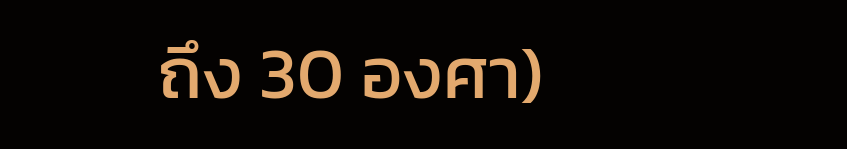ถึง 30 องศา)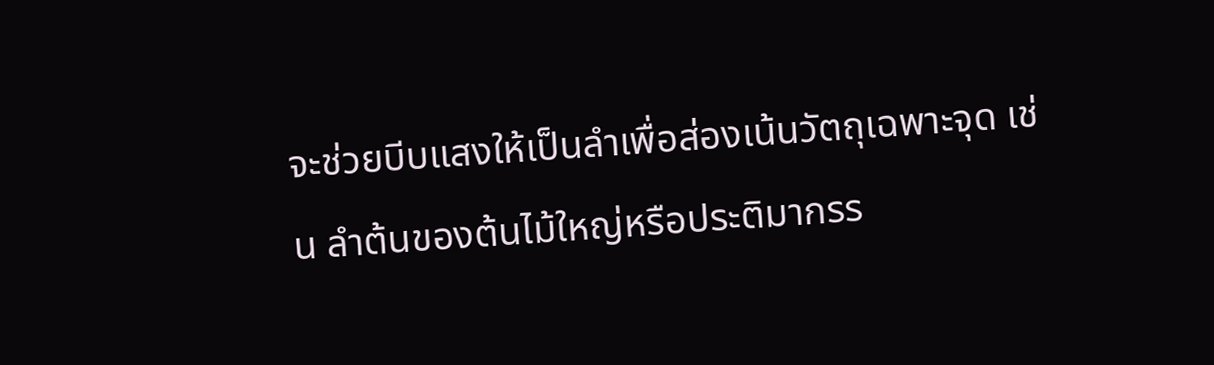จะช่วยบีบแสงให้เป็นลำเพื่อส่องเน้นวัตถุเฉพาะจุด เช่น ลำต้นของต้นไม้ใหญ่หรือประติมากรร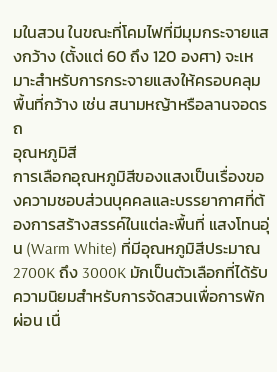มในสวน ในขณะที่โคมไฟที่มีมุมกระจายแสงกว้าง (ตั้งแต่ 60 ถึง 120 องศา) จะเหมาะสำหรับการกระจายแสงให้ครอบคลุมพื้นที่กว้าง เช่น สนามหญ้าหรือลานจอดรถ
อุณหภูมิสี
การเลือกอุณหภูมิสีของแสงเป็นเรื่องของความชอบส่วนบุคคลและบรรยากาศที่ต้องการสร้างสรรค์ในแต่ละพื้นที่ แสงโทนอุ่น (Warm White) ที่มีอุณหภูมิสีประมาณ 2700K ถึง 3000K มักเป็นตัวเลือกที่ได้รับความนิยมสำหรับการจัดสวนเพื่อการพักผ่อน เนื่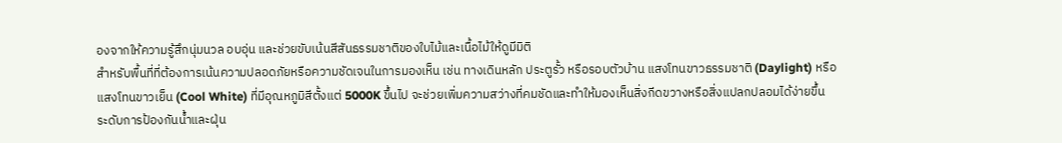องจากให้ความรู้สึกนุ่มนวล อบอุ่น และช่วยขับเน้นสีสันธรรมชาติของใบไม้และเนื้อไม้ให้ดูมีมิติ
สำหรับพื้นที่ที่ต้องการเน้นความปลอดภัยหรือความชัดเจนในการมองเห็น เช่น ทางเดินหลัก ประตูรั้ว หรือรอบตัวบ้าน แสงโทนขาวธรรมชาติ (Daylight) หรือแสงโทนขาวเย็น (Cool White) ที่มีอุณหภูมิสีตั้งแต่ 5000K ขึ้นไป จะช่วยเพิ่มความสว่างที่คมชัดและทำให้มองเห็นสิ่งกีดขวางหรือสิ่งแปลกปลอมได้ง่ายขึ้น
ระดับการป้องกันน้ำและฝุ่น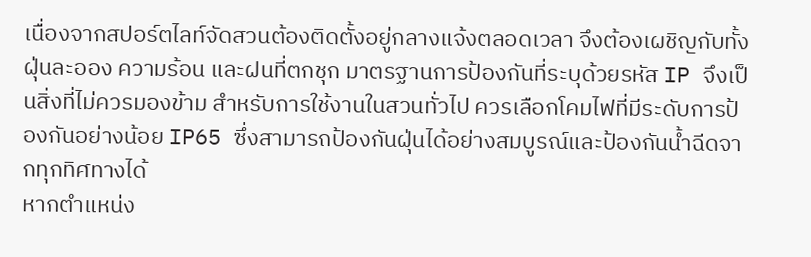เนื่องจากสปอร์ตไลท์จัดสวนต้องติดตั้งอยู่กลางแจ้งตลอดเวลา จึงต้องเผชิญกับทั้งฝุ่นละออง ความร้อน และฝนที่ตกชุก มาตรฐานการป้องกันที่ระบุด้วยรหัส IP จึงเป็นสิ่งที่ไม่ควรมองข้าม สำหรับการใช้งานในสวนทั่วไป ควรเลือกโคมไฟที่มีระดับการป้องกันอย่างน้อย IP65 ซึ่งสามารถป้องกันฝุ่นได้อย่างสมบูรณ์และป้องกันน้ำฉีดจากทุกทิศทางได้
หากตำแหน่ง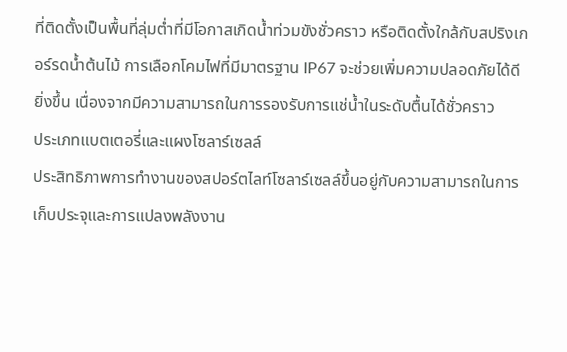ที่ติดตั้งเป็นพื้นที่ลุ่มต่ำที่มีโอกาสเกิดน้ำท่วมขังชั่วคราว หรือติดตั้งใกล้กับสปริงเกอร์รดน้ำต้นไม้ การเลือกโคมไฟที่มีมาตรฐาน IP67 จะช่วยเพิ่มความปลอดภัยได้ดียิ่งขึ้น เนื่องจากมีความสามารถในการรองรับการแช่น้ำในระดับตื้นได้ชั่วคราว
ประเภทแบตเตอรี่และแผงโซลาร์เซลล์
ประสิทธิภาพการทำงานของสปอร์ตไลท์โซลาร์เซลล์ขึ้นอยู่กับความสามารถในการเก็บประจุและการแปลงพลังงาน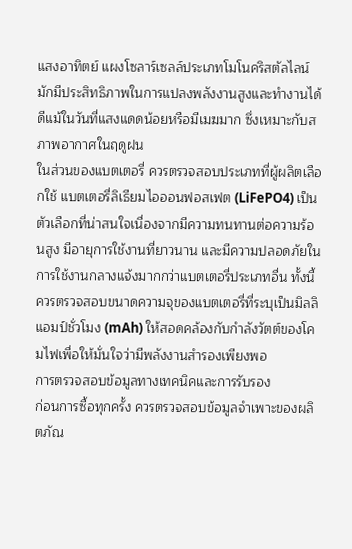แสงอาทิตย์ แผงโซลาร์เซลล์ประเภทโมโนคริสตัลไลน์มักมีประสิทธิภาพในการแปลงพลังงานสูงและทำงานได้ดีแม้ในวันที่แสงแดดน้อยหรือมีเมฆมาก ซึ่งเหมาะกับสภาพอากาศในฤดูฝน
ในส่วนของแบตเตอรี่ ควรตรวจสอบประเภทที่ผู้ผลิตเลือกใช้ แบตเตอรี่ลิเธียมไอออนฟอสเฟต (LiFePO4) เป็นตัวเลือกที่น่าสนใจเนื่องจากมีความทนทานต่อความร้อนสูง มีอายุการใช้งานที่ยาวนาน และมีความปลอดภัยในการใช้งานกลางแจ้งมากกว่าแบตเตอรี่ประเภทอื่น ทั้งนี้ควรตรวจสอบขนาดความจุของแบตเตอรี่ที่ระบุเป็นมิลลิแอมป์ชั่วโมง (mAh) ให้สอดคล้องกับกำลังวัตต์ของโคมไฟเพื่อให้มั่นใจว่ามีพลังงานสำรองเพียงพอ
การตรวจสอบข้อมูลทางเทคนิคและการรับรอง
ก่อนการซื้อทุกครั้ง ควรตรวจสอบข้อมูลจำเพาะของผลิตภัณ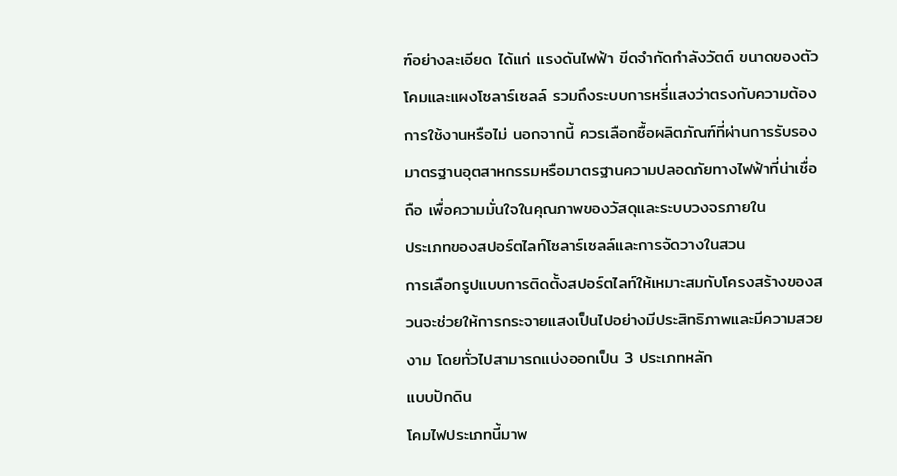ฑ์อย่างละเอียด ได้แก่ แรงดันไฟฟ้า ขีดจำกัดกำลังวัตต์ ขนาดของตัวโคมและแผงโซลาร์เซลล์ รวมถึงระบบการหรี่แสงว่าตรงกับความต้องการใช้งานหรือไม่ นอกจากนี้ ควรเลือกซื้อผลิตภัณฑ์ที่ผ่านการรับรองมาตรฐานอุตสาหกรรมหรือมาตรฐานความปลอดภัยทางไฟฟ้าที่น่าเชื่อถือ เพื่อความมั่นใจในคุณภาพของวัสดุและระบบวงจรภายใน
ประเภทของสปอร์ตไลท์โซลาร์เซลล์และการจัดวางในสวน
การเลือกรูปแบบการติดตั้งสปอร์ตไลท์ให้เหมาะสมกับโครงสร้างของสวนจะช่วยให้การกระจายแสงเป็นไปอย่างมีประสิทธิภาพและมีความสวยงาม โดยทั่วไปสามารถแบ่งออกเป็น 3 ประเภทหลัก
แบบปักดิน
โคมไฟประเภทนี้มาพ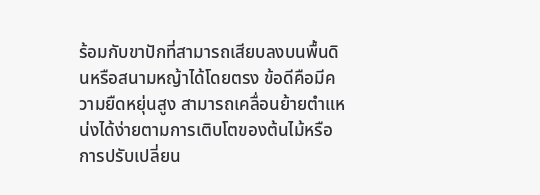ร้อมกับขาปักที่สามารถเสียบลงบนพื้นดินหรือสนามหญ้าได้โดยตรง ข้อดีคือมีความยืดหยุ่นสูง สามารถเคลื่อนย้ายตำแหน่งได้ง่ายตามการเติบโตของต้นไม้หรือการปรับเปลี่ยน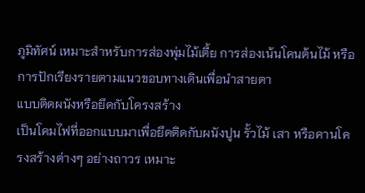ภูมิทัศน์ เหมาะสำหรับการส่องพุ่มไม้เตี้ย การส่องเน้นโคนต้นไม้ หรือการปักเรียงรายตามแนวขอบทางเดินเพื่อนำสายตา
แบบติดผนังหรือยึดกับโครงสร้าง
เป็นโคมไฟที่ออกแบบมาเพื่อยึดติดกับผนังปูน รั้วไม้ เสา หรือคานโครงสร้างต่างๆ อย่างถาวร เหมาะ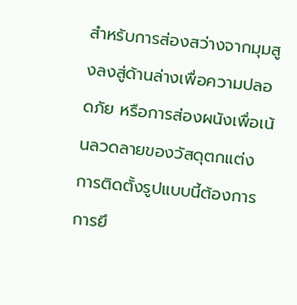สำหรับการส่องสว่างจากมุมสูงลงสู่ด้านล่างเพื่อความปลอดภัย หรือการส่องผนังเพื่อเน้นลวดลายของวัสดุตกแต่ง การติดตั้งรูปแบบนี้ต้องการการยึ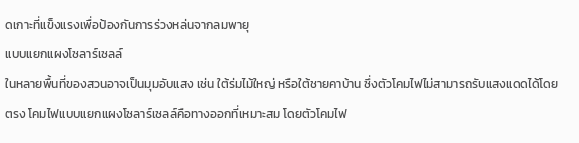ดเกาะที่แข็งแรงเพื่อป้องกันการร่วงหล่นจากลมพายุ
แบบแยกแผงโซลาร์เซลล์
ในหลายพื้นที่ของสวนอาจเป็นมุมอับแสง เช่น ใต้ร่มไม้ใหญ่ หรือใต้ชายคาบ้าน ซึ่งตัวโคมไฟไม่สามารถรับแสงแดดได้โดยตรง โคมไฟแบบแยกแผงโซลาร์เซลล์คือทางออกที่เหมาะสม โดยตัวโคมไฟ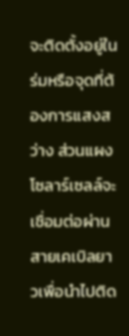จะติดตั้งอยู่ในร่มหรือจุดที่ต้องการแสงสว่าง ส่วนแผงโซลาร์เซลล์จะเชื่อมต่อผ่านสายเคเบิลยาวเพื่อนำไปติด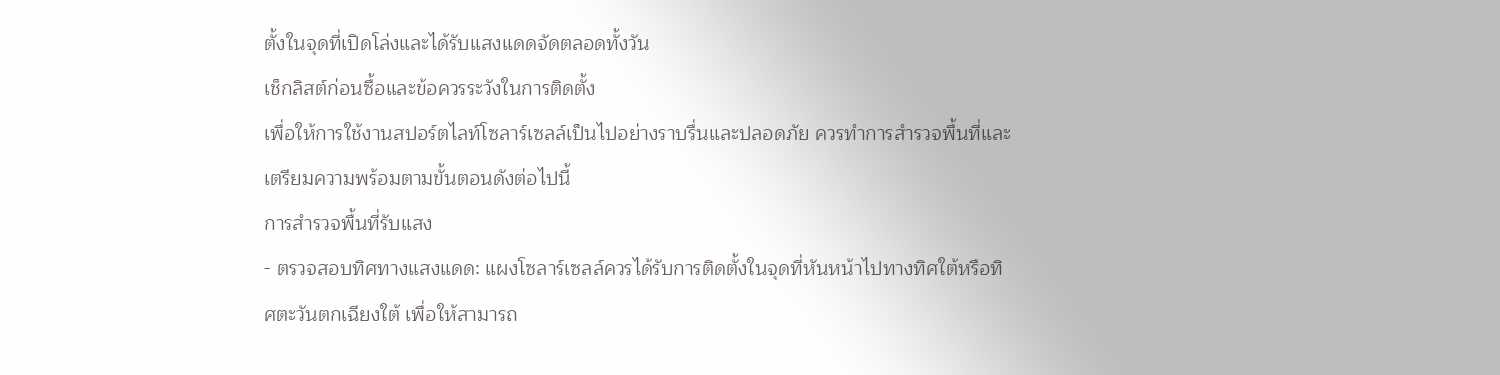ตั้งในจุดที่เปิดโล่งและได้รับแสงแดดจัดตลอดทั้งวัน
เช็กลิสต์ก่อนซื้อและข้อควรระวังในการติดตั้ง
เพื่อให้การใช้งานสปอร์ตไลท์โซลาร์เซลล์เป็นไปอย่างราบรื่นและปลอดภัย ควรทำการสำรวจพื้นที่และเตรียมความพร้อมตามขั้นตอนดังต่อไปนี้
การสำรวจพื้นที่รับแสง
- ตรวจสอบทิศทางแสงแดด: แผงโซลาร์เซลล์ควรได้รับการติดตั้งในจุดที่หันหน้าไปทางทิศใต้หรือทิศตะวันตกเฉียงใต้ เพื่อให้สามารถ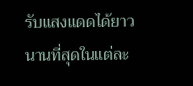รับแสงแดดได้ยาวนานที่สุดในแต่ละ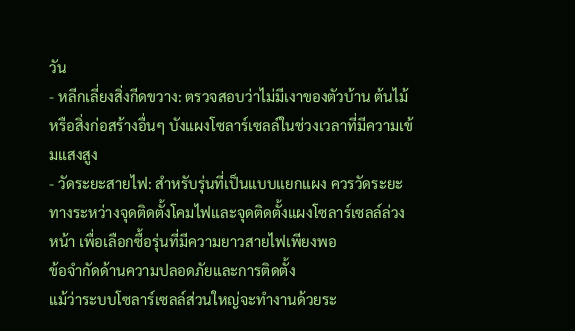วัน
- หลีกเลี่ยงสิ่งกีดขวาง: ตรวจสอบว่าไม่มีเงาของตัวบ้าน ต้นไม้ หรือสิ่งก่อสร้างอื่นๆ บังแผงโซลาร์เซลล์ในช่วงเวลาที่มีความเข้มแสงสูง
- วัดระยะสายไฟ: สำหรับรุ่นที่เป็นแบบแยกแผง ควรวัดระยะทางระหว่างจุดติดตั้งโคมไฟและจุดติดตั้งแผงโซลาร์เซลล์ล่วงหน้า เพื่อเลือกซื้อรุ่นที่มีความยาวสายไฟเพียงพอ
ข้อจำกัดด้านความปลอดภัยและการติดตั้ง
แม้ว่าระบบโซลาร์เซลล์ส่วนใหญ่จะทำงานด้วยระ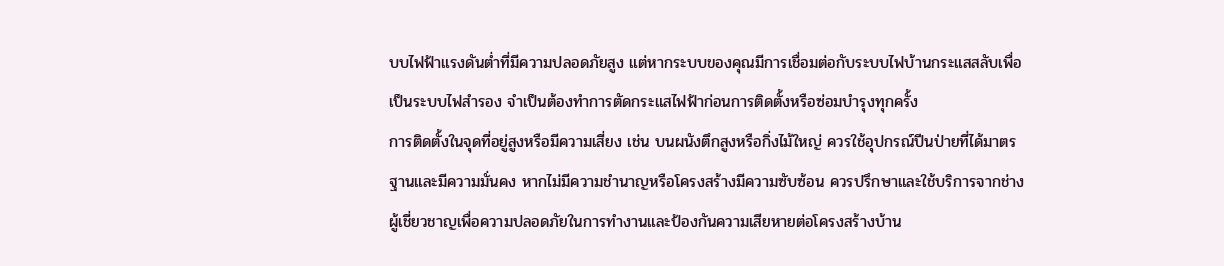บบไฟฟ้าแรงดันต่ำที่มีความปลอดภัยสูง แต่หากระบบของคุณมีการเชื่อมต่อกับระบบไฟบ้านกระแสสลับเพื่อเป็นระบบไฟสำรอง จำเป็นต้องทำการตัดกระแสไฟฟ้าก่อนการติดตั้งหรือซ่อมบำรุงทุกครั้ง
การติดตั้งในจุดที่อยู่สูงหรือมีความเสี่ยง เช่น บนผนังตึกสูงหรือกิ่งไม้ใหญ่ ควรใช้อุปกรณ์ปีนป่ายที่ได้มาตรฐานและมีความมั่นคง หากไม่มีความชำนาญหรือโครงสร้างมีความซับซ้อน ควรปรึกษาและใช้บริการจากช่างผู้เชี่ยวชาญเพื่อความปลอดภัยในการทำงานและป้องกันความเสียหายต่อโครงสร้างบ้าน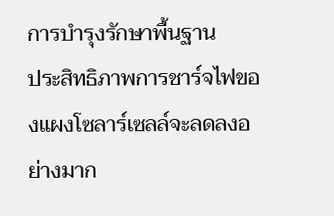การบำรุงรักษาพื้นฐาน
ประสิทธิภาพการชาร์จไฟของแผงโซลาร์เซลล์จะลดลงอย่างมาก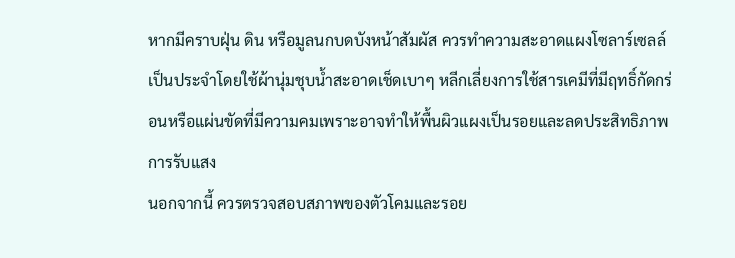หากมีคราบฝุ่น ดิน หรือมูลนกบดบังหน้าสัมผัส ควรทำความสะอาดแผงโซลาร์เซลล์เป็นประจำโดยใช้ผ้านุ่มชุบน้ำสะอาดเช็ดเบาๆ หลีกเลี่ยงการใช้สารเคมีที่มีฤทธิ์กัดกร่อนหรือแผ่นขัดที่มีความคมเพราะอาจทำให้พื้นผิวแผงเป็นรอยและลดประสิทธิภาพการรับแสง
นอกจากนี้ ควรตรวจสอบสภาพของตัวโคมและรอย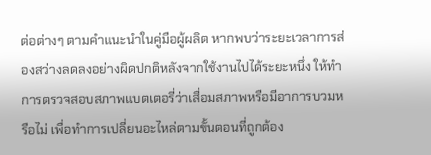ต่อต่างๆ ตามคำแนะนำในคู่มือผู้ผลิต หากพบว่าระยะเวลาการส่องสว่างลดลงอย่างผิดปกติหลังจากใช้งานไปได้ระยะหนึ่ง ให้ทำการตรวจสอบสภาพแบตเตอรี่ว่าเสื่อมสภาพหรือมีอาการบวมหรือไม่ เพื่อทำการเปลี่ยนอะไหล่ตามขั้นตอนที่ถูกต้อง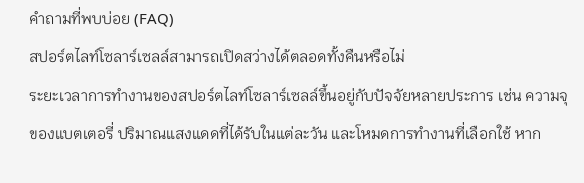คำถามที่พบบ่อย (FAQ)
สปอร์ตไลท์โซลาร์เซลล์สามารถเปิดสว่างได้ตลอดทั้งคืนหรือไม่
ระยะเวลาการทำงานของสปอร์ตไลท์โซลาร์เซลล์ขึ้นอยู่กับปัจจัยหลายประการ เช่น ความจุของแบตเตอรี่ ปริมาณแสงแดดที่ได้รับในแต่ละวัน และโหมดการทำงานที่เลือกใช้ หาก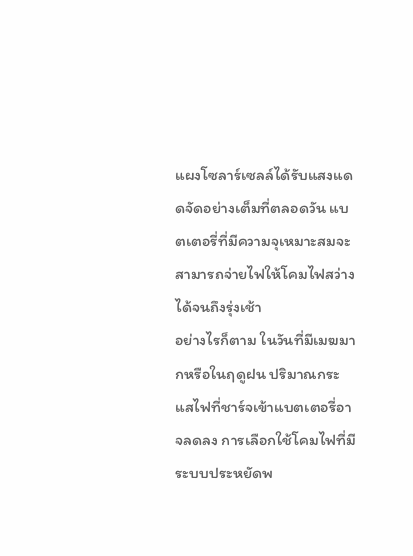แผงโซลาร์เซลล์ได้รับแสงแดดจัดอย่างเต็มที่ตลอดวัน แบตเตอรี่ที่มีความจุเหมาะสมจะสามารถจ่ายไฟให้โคมไฟสว่างได้จนถึงรุ่งเช้า
อย่างไรก็ตาม ในวันที่มีเมฆมากหรือในฤดูฝน ปริมาณกระแสไฟที่ชาร์จเข้าแบตเตอรี่อาจลดลง การเลือกใช้โคมไฟที่มีระบบประหยัดพ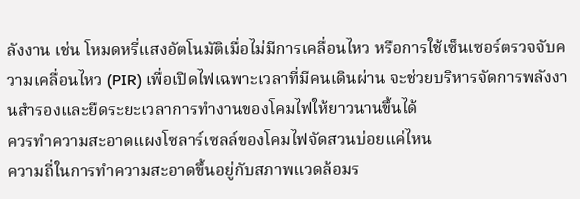ลังงาน เช่น โหมดหรี่แสงอัตโนมัติเมื่อไม่มีการเคลื่อนไหว หรือการใช้เซ็นเซอร์ตรวจจับความเคลื่อนไหว (PIR) เพื่อเปิดไฟเฉพาะเวลาที่มีคนเดินผ่าน จะช่วยบริหารจัดการพลังงานสำรองและยืดระยะเวลาการทำงานของโคมไฟให้ยาวนานขึ้นได้
ควรทำความสะอาดแผงโซลาร์เซลล์ของโคมไฟจัดสวนบ่อยแค่ไหน
ความถี่ในการทำความสะอาดขึ้นอยู่กับสภาพแวดล้อมร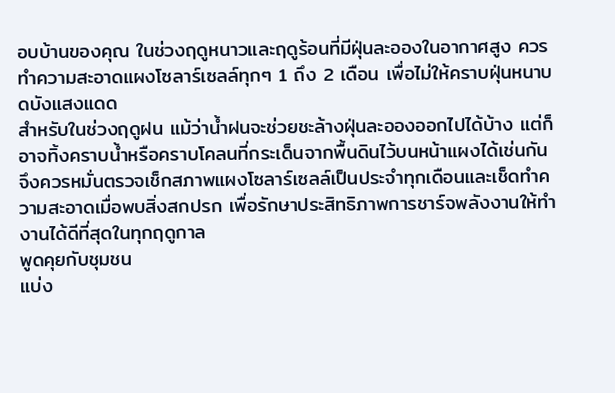อบบ้านของคุณ ในช่วงฤดูหนาวและฤดูร้อนที่มีฝุ่นละอองในอากาศสูง ควรทำความสะอาดแผงโซลาร์เซลล์ทุกๆ 1 ถึง 2 เดือน เพื่อไม่ให้คราบฝุ่นหนาบดบังแสงแดด
สำหรับในช่วงฤดูฝน แม้ว่าน้ำฝนจะช่วยชะล้างฝุ่นละอองออกไปได้บ้าง แต่ก็อาจทิ้งคราบน้ำหรือคราบโคลนที่กระเด็นจากพื้นดินไว้บนหน้าแผงได้เช่นกัน จึงควรหมั่นตรวจเช็กสภาพแผงโซลาร์เซลล์เป็นประจำทุกเดือนและเช็ดทำความสะอาดเมื่อพบสิ่งสกปรก เพื่อรักษาประสิทธิภาพการชาร์จพลังงานให้ทำงานได้ดีที่สุดในทุกฤดูกาล
พูดคุยกับชุมชน
แบ่ง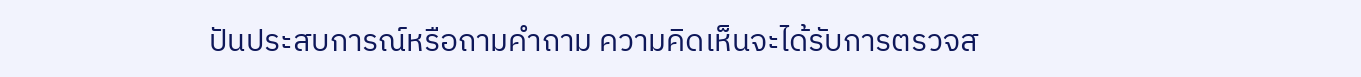ปันประสบการณ์หรือถามคำถาม ความคิดเห็นจะได้รับการตรวจส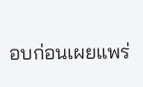อบก่อนเผยแพร่